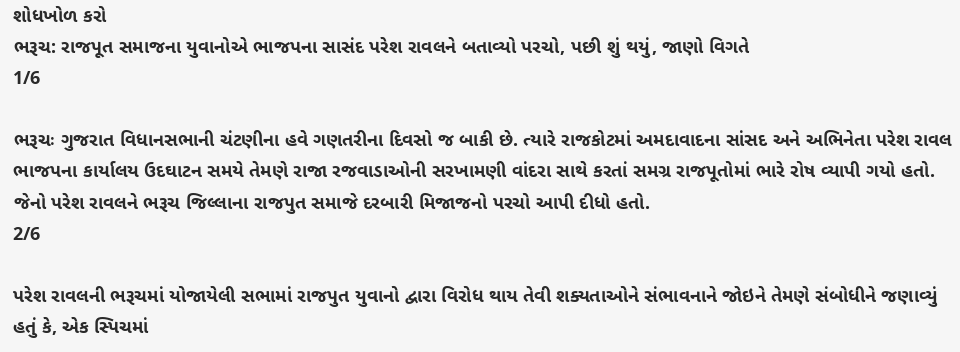શોધખોળ કરો
ભરૂચ: રાજપૂત સમાજના યુવાનોએ ભાજપના સાસંદ પરેશ રાવલને બતાવ્યો પરચો, પછી શું થયું, જાણો વિગતે
1/6

ભરૂચઃ ગુજરાત વિધાનસભાની ચંટણીના હવે ગણતરીના દિવસો જ બાકી છે. ત્યારે રાજકોટમાં અમદાવાદના સાંસદ અને અભિનેતા પરેશ રાવલ ભાજપના કાર્યાલય ઉદઘાટન સમયે તેમણે રાજા રજવાડાઓની સરખામણી વાંદરા સાથે કરતાં સમગ્ર રાજપૂતોમાં ભારે રોષ વ્યાપી ગયો હતો. જેનો પરેશ રાવલને ભરૂચ જિલ્લાના રાજપુત સમાજે દરબારી મિજાજનો પરચો આપી દીધો હતો.
2/6

પરેશ રાવલની ભરૂચમાં યોજાયેલી સભામાં રાજપુત યુવાનો દ્વારા વિરોધ થાય તેવી શક્યતાઓને સંભાવનાને જોઇને તેમણે સંબોધીને જણાવ્યું હતું કે, એક સ્પિચમાં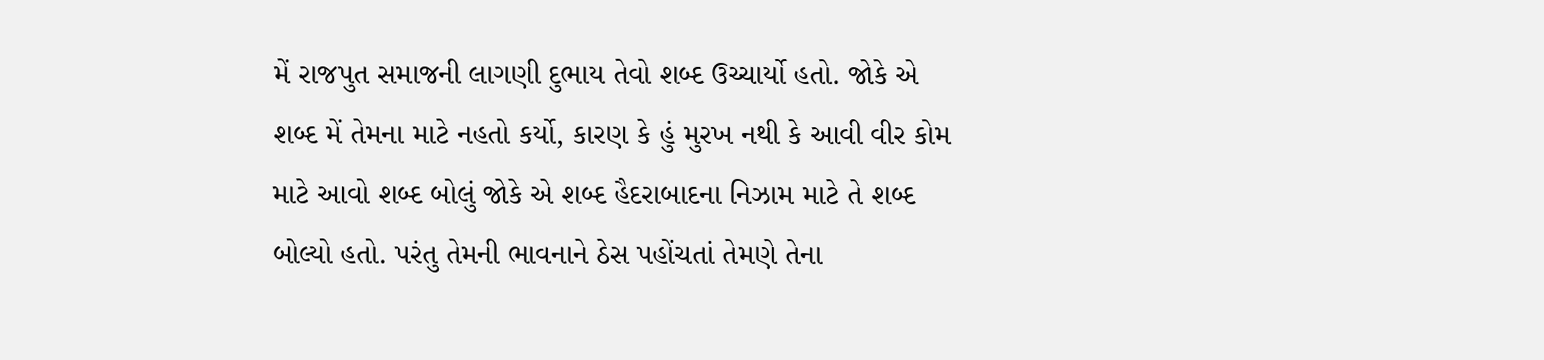મેં રાજપુત સમાજની લાગણી દુભાય તેવો શબ્દ ઉચ્ચાર્યો હતો. જોકે એ શબ્દ મેં તેમના માટે નહતો કર્યો, કારણ કે હું મુરખ નથી કે આવી વીર કોમ માટે આવો શબ્દ બોલું જોકે એ શબ્દ હૈદરાબાદના નિઝામ માટે તે શબ્દ બોલ્યો હતો. પરંતુ તેમની ભાવનાને ઠેસ પહોંચતાં તેમણે તેના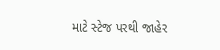માટે સ્ટેજ પરથી જાહેર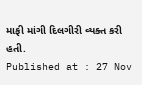માફી માંગી દિલગીરી વ્યક્ત કરી હતી.
Published at : 27 Nov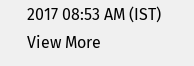2017 08:53 AM (IST)
View More